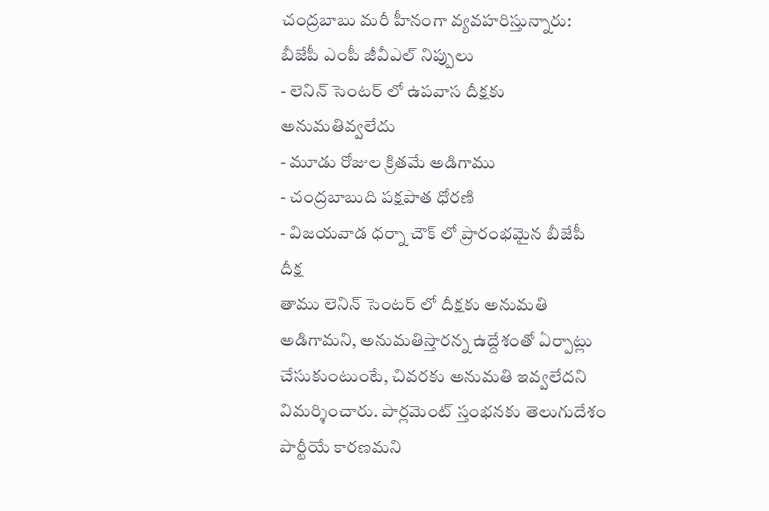చంద్రబాబు మరీ హీనంగా వ్యవహరిస్తున్నారు: బీజేపీ ఎంపీ జీవీఎల్ నిప్పులు
- లెనిన్ సెంటర్ లో ఉపవాస దీక్షకు అనుమతివ్వలేదు
- మూడు రోజుల క్రితమే అడిగాము
- చంద్రబాబుది పక్షపాత ధోరణి
- విజయవాడ ధర్నా చౌక్ లో ప్రారంభమైన బీజేపీ దీక్ష
తాము లెనిన్ సెంటర్ లో దీక్షకు అనుమతి అడిగామని, అనుమతిస్తారన్న ఉద్దేశంతో ఏర్పాట్లు చేసుకుంటుంటే, చివరకు అనుమతి ఇవ్వలేదని విమర్శించారు. పార్లమెంట్ స్తంభనకు తెలుగుదేశం పార్టీయే కారణమని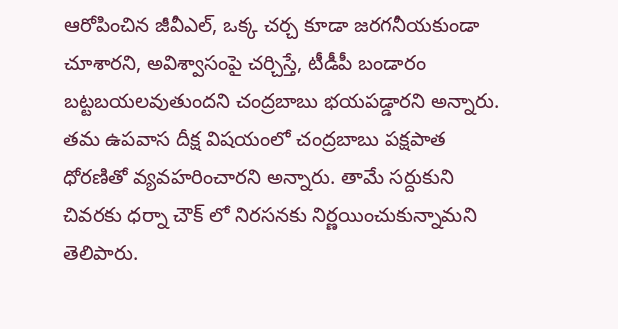ఆరోపించిన జీవీఎల్, ఒక్క చర్చ కూడా జరగనీయకుండా చూశారని, అవిశ్వాసంపై చర్చిస్తే, టీడీపీ బండారం బట్టబయలవుతుందని చంద్రబాబు భయపడ్డారని అన్నారు.
తమ ఉపవాస దీక్ష విషయంలో చంద్రబాబు పక్షపాత ధోరణితో వ్యవహరించారని అన్నారు. తామే సర్దుకుని చివరకు ధర్నా చౌక్ లో నిరసనకు నిర్ణయించుకున్నామని తెలిపారు.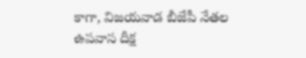కాగా, విజయవాడ బీజేపీ నేతల ఉపవాస దీక్ష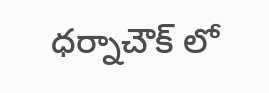ధర్నాచౌక్ లో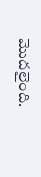మొదలైంది.